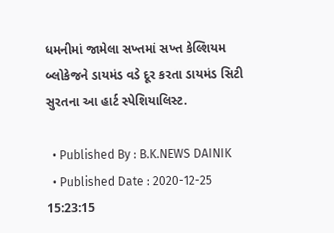ધમનીમાં જામેલા સખ્તમાં સખ્ત કેલ્શિયમ બ્લોકેજને ડાયમંડ વડે દૂર કરતા ડાયમંડ સિટી સુરતના આ હાર્ટ સ્પેશિયાલિસ્ટ.

  • Published By : B.K.NEWS DAINIK
  • Published Date : 2020-12-25 15:23:15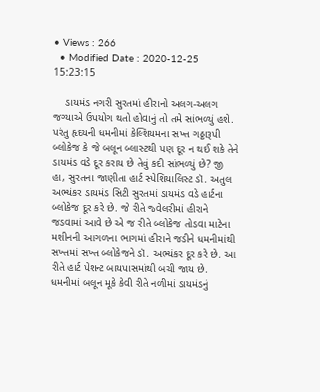• Views : 266
  • Modified Date : 2020-12-25 15:23:15

    ડાયમંડ નગરી સુરતમાં હીરાનો અલગ-અલગ જગ્યાએ ઉપયોગ થતો હોવાનું તો તમે સાંભળ્યું હશે. પરંતુ હૃદયની ધમનીમાં કેલ્શિયમના સખ્ત ગઠ્ઠારૂપી બ્લોકેજ કે જે બલૂન બ્લાસ્ટથી પણ દૂર ન થઈ શકે તેને ડાયમંડ વડે દૂર કરાય છે તેવું કદી સાંભળ્યું છે? જી હા, સુરતના જાણીતા હાર્ટ સ્પેશિયાલિસ્ટ ડૉ. અતુલ અભ્યંકર ડાયમંડ સિટી સુરતમાં ડાયમંડ વડે હાર્ટના બ્લોકેજ દૂર કરે છે. જે રીતે જ્વેલરીમાં હીરાને જડવામાં આવે છે એ જ રીતે બ્લોકેજ તોડવા માટેના મશીનની આગળના ભાગમાં હીરાને જડીને ધમનીમાંથી સખ્તમાં સખ્ત બ્લોકેજને ડૉ. અભ્યંકર દૂર કરે છે. આ રીતે હાર્ટ પેશન્ટ બાયપાસમાંથી બચી જાય છે. ધમનીમાં બલૂન મૂકે કેવી રીતે નળીમાં ડાયમંડનું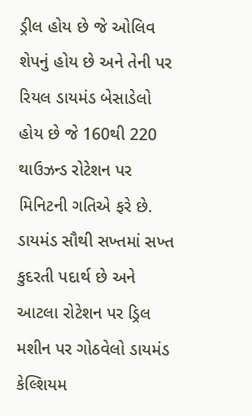ડ્રીલ હોય છે જે ઓલિવ શેપનું હોય છે અને તેની પર રિયલ ડાયમંડ બેસાડેલો હોય છે જે 160થી 220 થાઉઝન્ડ રોટેશન પર મિનિટની ગતિએ ફરે છે. ડાયમંડ સૌથી સખ્તમાં સખ્ત કુદરતી પદાર્થ છે અને આટલા રોટેશન પર ડ્રિલ મશીન પર ગોઠવેલો ડાયમંડ કેલ્શિયમ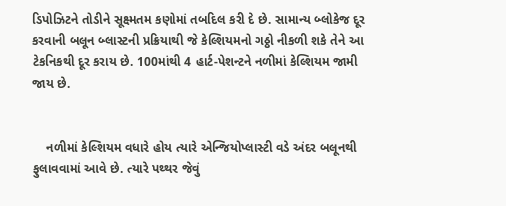ડિપોઝિટને તોડીને સૂક્ષ્મતમ કણોમાં તબદિલ કરી દે છે. સામાન્ય બ્લોકેજ દૂર કરવાની બલૂન બ્લાસ્ટની પ્રક્રિયાથી જે કેલ્શિયમનો ગઠ્ઠો નીકળી શકે તેને આ ટેકનિકથી દૂર કરાય છે. 100માંથી 4 હાર્ટ-પેશન્ટને નળીમાં કેલ્શિયમ જામી જાય છે.


    નળીમાં કેલ્શિયમ વધારે હોય ત્યારે એન્જિયોપ્લાસ્ટી વડે અંદર બલૂનથી ફુલાવવામાં આવે છે. ત્યારે પથ્થર જેવું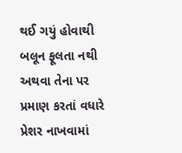થઈ ગયું હોવાથી બલૂન ફૂલતા નથી અથવા તેના પર પ્રમાણ કરતાં વધારે પ્રેશર નાખવામાં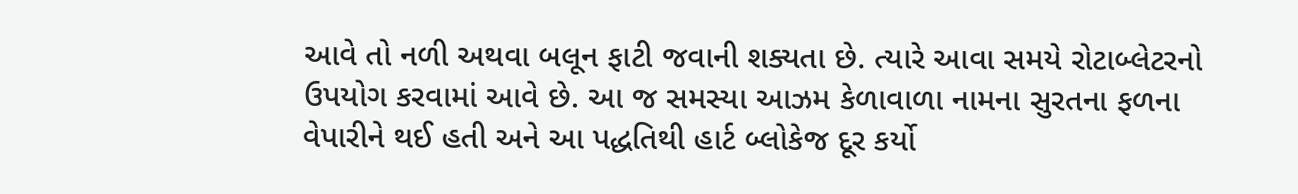આવે તો નળી અથવા બલૂન ફાટી જવાની શક્યતા છે. ત્યારે આવા સમયે રોટાબ્લેટરનો ઉપયોગ કરવામાં આવે છે. આ જ સમસ્યા આઝમ કેળાવાળા નામના સુરતના ફળના વેપારીને થઈ હતી અને આ પદ્ધતિથી હાર્ટ બ્લોકેજ દૂર કર્યો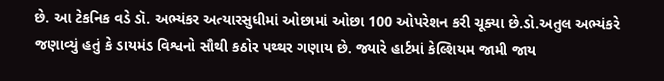છે. આ ટેકનિક વડે ડૉ. અભ્યંકર અત્યારસુધીમાં ઓછામાં ઓછા 100 ઓપરેશન કરી ચૂક્યા છે.ડો.અતુલ અભ્યંકરે જણાવ્યું હતું કે ડાયમંડ વિશ્વનો સૌથી કઠોર પથ્થર ગણાય છે. જ્યારે હાર્ટમાં કેલ્શિયમ જામી જાય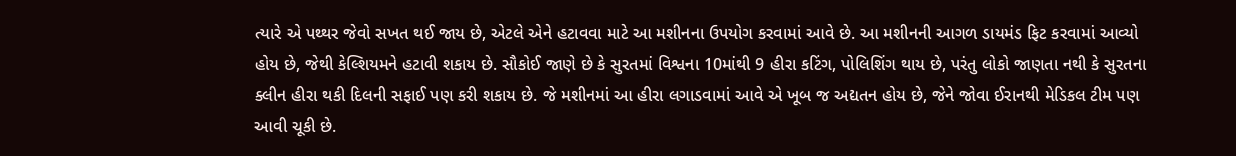ત્યારે એ પથ્થર જેવો સખત થઈ જાય છે, એટલે એને હટાવવા માટે આ મશીનના ઉપયોગ કરવામાં આવે છે. આ મશીનની આગળ ડાયમંડ ફિટ કરવામાં આવ્યો હોય છે, જેથી કેલ્શિયમને હટાવી શકાય છે. સૌકોઈ જાણે છે કે સુરતમાં વિશ્વના 10માંથી 9 હીરા કટિંગ, પોલિશિંગ થાય છે, પરંતુ લોકો જાણતા નથી કે સુરતના ક્લીન હીરા થકી દિલની સફાઈ પણ કરી શકાય છે. જે મશીનમાં આ હીરા લગાડવામાં આવે એ ખૂબ જ અદ્યતન હોય છે, જેને જોવા ઈરાનથી મેડિકલ ટીમ પણ આવી ચૂકી છે.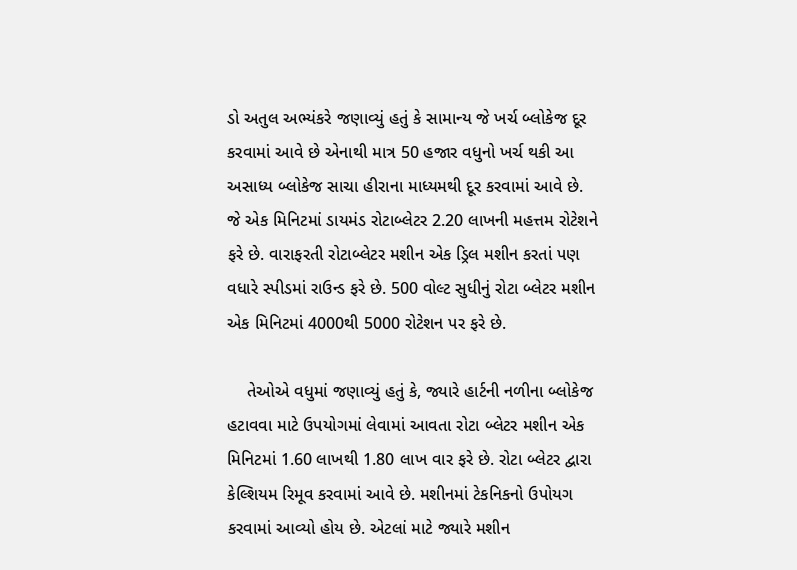ડો અતુલ અભ્યંકરે જણાવ્યું હતું કે સામાન્ય જે ખર્ચ બ્લોકેજ દૂર કરવામાં આવે છે એનાથી માત્ર 50 હજાર વધુનો ખર્ચ થકી આ અસાધ્ય બ્લોકેજ સાચા હીરાના માધ્યમથી દૂર કરવામાં આવે છે. જે એક મિનિટમાં ડાયમંડ રોટાબ્લેટર 2.20 લાખની મહત્તમ રોટેશને ફરે છે. વારાફરતી રોટાબ્લેટર મશીન એક ડ્રિલ મશીન કરતાં પણ વધારે સ્પીડમાં રાઉન્ડ ફરે છે. 500 વોલ્ટ સુધીનું રોટા બ્લેટર મશીન એક મિનિટમાં 4000થી 5000 રોટેશન પર ફરે છે.

    તેઓએ વધુમાં જણાવ્યું હતું કે, જ્યારે હાર્ટની નળીના બ્લોકેજ હટાવવા માટે ઉપયોગમાં લેવામાં આવતા રોટા બ્લેટર મશીન એક મિનિટમાં 1.60 લાખથી 1.80 લાખ વાર ફરે છે. રોટા બ્લેટર દ્વારા કેલ્શિયમ રિમૂવ કરવામાં આવે છે. મશીનમાં ટેકનિકનો ઉપોયગ કરવામાં આવ્યો હોય છે. એટલાં માટે જ્યારે મશીન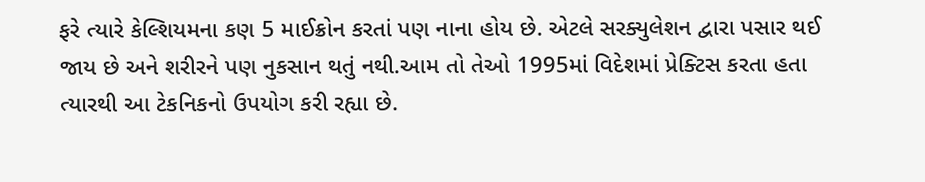ફરે ત્યારે કેલ્શિયમના કણ 5 માઈક્રોન કરતાં પણ નાના હોય છે. એટલે સરક્યુલેશન દ્વારા પસાર થઈ જાય છે અને શરીરને પણ નુકસાન થતું નથી.આમ તો તેઓ 1995માં વિદેશમાં પ્રેક્ટિસ કરતા હતા ત્યારથી આ ટેકનિકનો ઉપયોગ કરી રહ્યા છે.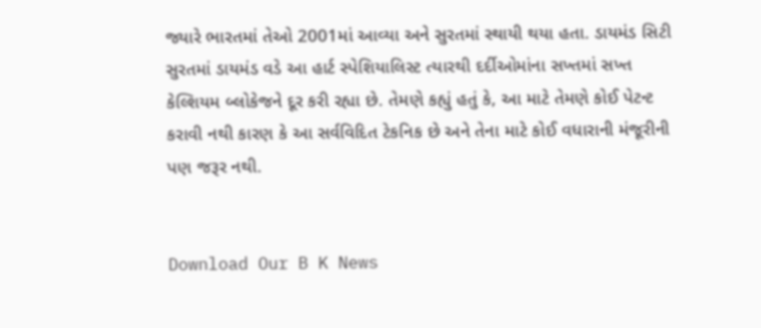જ્યારે ભારતમાં તેઓ 2001માં આવ્યા અને સુરતમાં સ્થાયી થયા હતા. ડાયમંડ સિટી સુરતમાં ડાયમંડ વડે આ હાર્ટ સ્પેશિયાલિસ્ટ ત્યારથી દર્દીઓમાંના સખ્તમાં સખ્ત કેલ્શિયમ બ્લોકેજને દૂર કરી રહ્યા છે. તેમણે કહ્યું હતું કે, આ માટે તેમણે કોઈ પેટન્ટ કરાવી નથી કારણ કે આ સર્વવિદિત ટેકનિક છે અને તેના માટે કોઈ વધારાની મંજૂરીની પણ જરૂર નથી.


Download Our B K News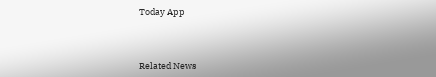Today App



Related News